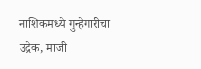नाशिकमध्ये गुन्हेगारीचा उद्रेक, माजी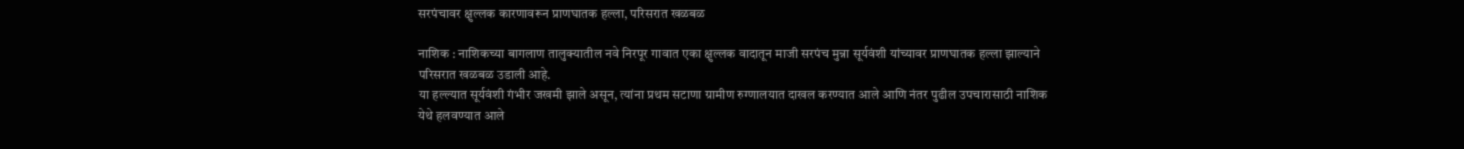सरपंचावर क्षुल्लक कारणावरून प्राणघातक हल्ला, परिसरात खळबळ

नाशिक : नाशिकच्या बागलाण तालुक्यातील नवे निरपूर गावात एका क्षुल्लक वादातून माजी सरपंच मुन्ना सूर्यवंशी यांच्यावर प्राणघातक हल्ला झाल्याने परिसरात खळबळ उडाली आहे.
या हल्ल्यात सूर्यवंशी गंभीर जखमी झाले असून, त्यांना प्रथम सटाणा ग्रामीण रुग्णालयात दाखल करण्यात आले आणि नंतर पुढील उपचारासाठी नाशिक येथे हलवण्यात आले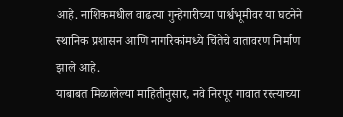आहे. नाशिकमधील वाढत्या गुन्हेगारीच्या पार्श्वभूमीवर या घटनेने स्थानिक प्रशासन आणि नागरिकांमध्ये चिंतेचे वातावरण निर्माण झाले आहे.
याबाबत मिळालेल्या माहितीनुसार, नवे निरपूर गावात रस्त्याच्या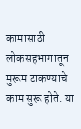कामासाठी लोकसहभागातून मुरूम टाकण्याचे काम सुरू होते. या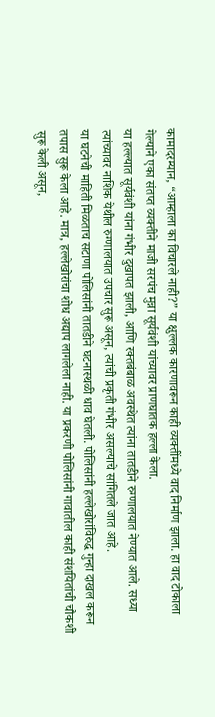कामादरम्यान, “आम्हाला का विचारले नाही?” या क्षुल्लक कारणावरून काही व्यक्तींमध्ये वाद निर्माण झाला. हा वाद टोकाला गेल्याने एका संतप्त व्यक्तीने माजी सरपंच मुन्ना सूर्यवंशी यांच्यावर प्राणघातक हल्ला केला.
या हल्ल्यात सूर्यवंशी यांना गंभीर दुखापत झाली, आणि रक्तबंबाळ अवस्थेत त्यांना तातडीने रुग्णालयात नेण्यात आले. सध्या त्यांच्यावर नाशिक येथील रुग्णालयात उपचार सुरू असून, त्यांची प्रकृती गंभीर असल्याचे सांगितले जात आहे.
या घटनेची माहिती मिळताच सटाणा पोलिसांनी तातडीने घटनास्थळी धाव घेतली. पोलिसांनी हल्लेखोरांविरुद्ध गुन्हा दाखल करून तपास सुरू केला आहे. मात्र, हल्लेखोरांचा शोध अद्याप लागलेला नाही. या प्रकरणी पोलिसांनी गावातील काही संशयितांची चौकशी सुरू केली असून,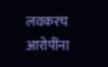लवकरच आरोपींना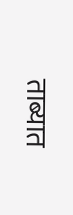ताब्यात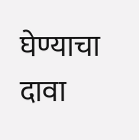घेण्याचा दावा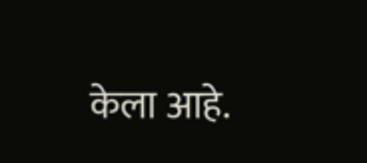केला आहे.